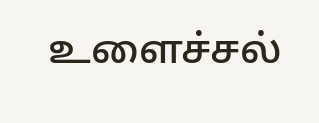உளைச்சல்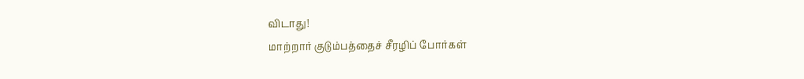விடாது!
மாற்றார் குடும்பத்தைச் சீரழிப் போர்கள்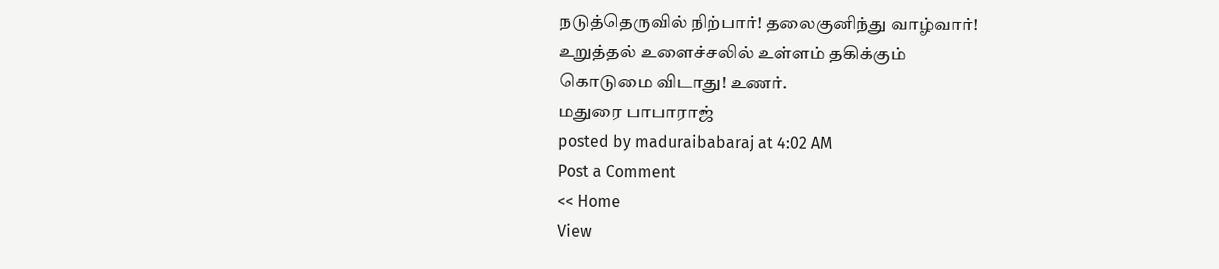நடுத்தெருவில் நிற்பார்! தலைகுனிந்து வாழ்வார்!
உறுத்தல் உளைச்சலில் உள்ளம் தகிக்கும்
கொடுமை விடாது! உணர்.
மதுரை பாபாராஜ்
posted by maduraibabaraj at 4:02 AM
Post a Comment
<< Home
View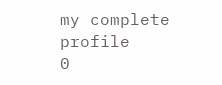my complete profile
0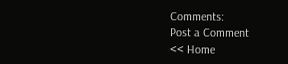Comments:
Post a Comment
<< Home